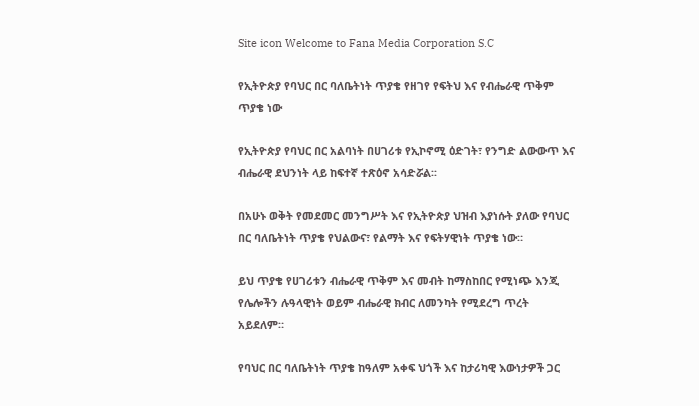Site icon Welcome to Fana Media Corporation S.C

የኢትዮጵያ የባህር በር ባለቤትነት ጥያቄ የዘገየ የፍትህ እና የብሔራዊ ጥቅም ጥያቄ ነው

የኢትዮጵያ የባህር በር አልባነት በሀገሪቱ የኢኮኖሚ ዕድገት፣ የንግድ ልውውጥ እና ብሔራዊ ደህንነት ላይ ከፍተኛ ተጽዕኖ አሳድሯል፡፡

በአሁኑ ወቅት የመደመር መንግሥት እና የኢትዮጵያ ህዝብ እያነሱት ያለው የባህር በር ባለቤትነት ጥያቄ የህልውና፣ የልማት እና የፍትሃዊነት ጥያቄ ነው።

ይህ ጥያቄ የሀገሪቱን ብሔራዊ ጥቅም እና መብት ከማስከበር የሚነጭ እንጂ የሌሎችን ሉዓላዊነት ወይም ብሔራዊ ክብር ለመንካት የሚደረግ ጥረት አይደለም።

የባህር በር ባለቤትነት ጥያቄ ከዓለም አቀፍ ህጎች እና ከታሪካዊ እውነታዎች ጋር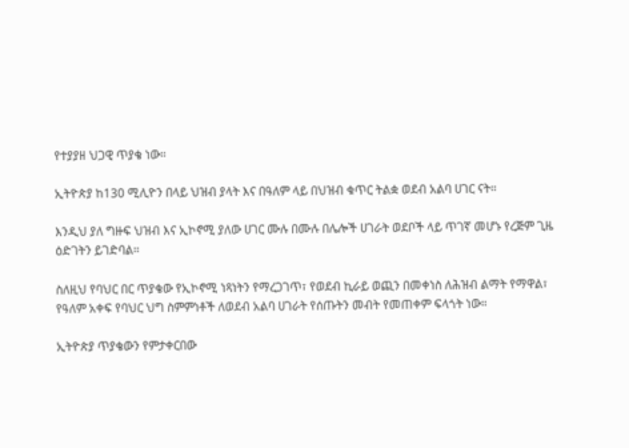የተያያዘ ህጋዊ ጥያቄ ነው።

ኢትዮጵያ ከ130 ሚሊዮን በላይ ህዝብ ያላት እና በዓለም ላይ በህዝብ ቁጥር ትልቋ ወደብ አልባ ሀገር ናት።

እንዲህ ያለ ግዙፍ ህዝብ እና ኢኮኖሚ ያለው ሀገር ሙሉ በሙሉ በሌሎች ሀገራት ወደቦች ላይ ጥገኛ መሆኑ የረጅም ጊዜ ዕድገትን ይገድባል።

ስለዚህ የባህር በር ጥያቄው የኢኮኖሚ ነጻነትን የማረጋገጥ፣ የወደብ ኪራይ ወጪን በመቀነስ ለሕዝብ ልማት የማዋል፣ የዓለም አቀፍ የባህር ህግ ስምምነቶች ለወደብ አልባ ሀገራት የሰጡትን መብት የመጠቀም ፍላጎት ነው።

ኢትዮጵያ ጥያቄውን የምታቀርበው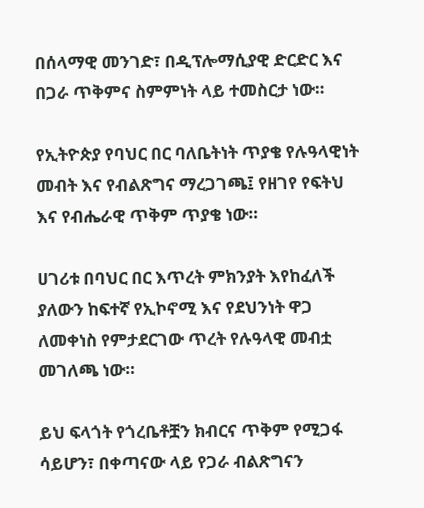በሰላማዊ መንገድ፣ በዲፕሎማሲያዊ ድርድር እና በጋራ ጥቅምና ስምምነት ላይ ተመስርታ ነው።

የኢትዮጵያ የባህር በር ባለቤትነት ጥያቄ የሉዓላዊነት መብት እና የብልጽግና ማረጋገጫ፤ የዘገየ የፍትህ እና የብሔራዊ ጥቅም ጥያቄ ነው።

ሀገሪቱ በባህር በር እጥረት ምክንያት እየከፈለች ያለውን ከፍተኛ የኢኮኖሚ እና የደህንነት ዋጋ ለመቀነስ የምታደርገው ጥረት የሉዓላዊ መብቷ መገለጫ ነው።

ይህ ፍላጎት የጎረቤቶቿን ክብርና ጥቅም የሚጋፋ ሳይሆን፣ በቀጣናው ላይ የጋራ ብልጽግናን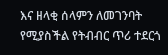እና ዘላቂ ሰላምን ለመገንባት የሚያስችል የትብብር ጥሪ ተደርጎ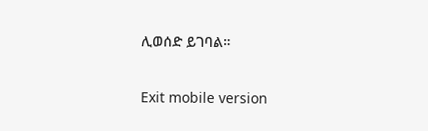ሊወሰድ ይገባል።

Exit mobile version